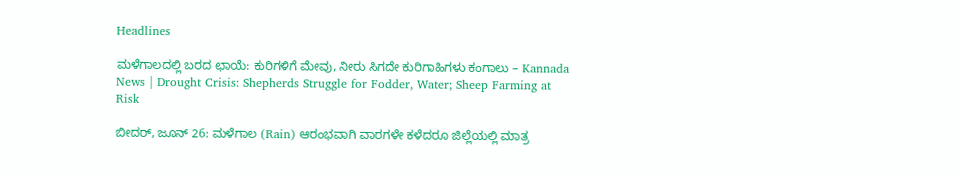Headlines

ಮಳೆಗಾಲದಲ್ಲಿ ಬರದ ಛಾಯೆ: ಕುರಿಗಳಿಗೆ ಮೇವು, ನೀರು ಸಿಗದೇ ಕುರಿಗಾಹಿಗಳು ಕಂಗಾಲು – Kannada News | Drought Crisis: Shepherds Struggle for Fodder, Water; Sheep Farming at Risk

ಬೀದರ್, ಜೂನ್ 26: ಮಳೆಗಾಲ (Rain) ಆರಂಭವಾಗಿ ವಾರಗಳೇ ಕಳೆದರೂ ಜಿಲ್ಲೆಯಲ್ಲಿ ಮಾತ್ರ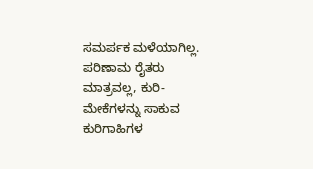ಸಮರ್ಪಕ ಮಳೆಯಾಗಿಲ್ಲ. ಪರಿಣಾಮ ರೈತರು ಮಾತ್ರವಲ್ಲ, ಕುರಿ-ಮೇಕೆಗಳನ್ನು ಸಾಕುವ ಕುರಿಗಾಹಿಗಳ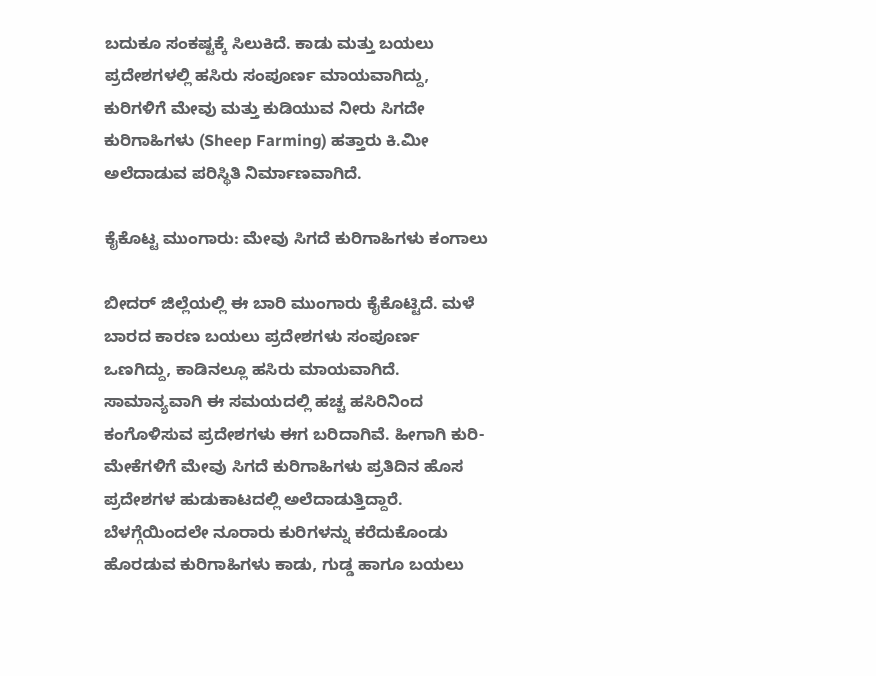ಬದುಕೂ ಸಂಕಷ್ಟಕ್ಕೆ ಸಿಲುಕಿದೆ. ಕಾಡು ಮತ್ತು ಬಯಲು ಪ್ರದೇಶಗಳಲ್ಲಿ ಹಸಿರು ಸಂಪೂರ್ಣ ಮಾಯವಾಗಿದ್ದು, ಕುರಿಗಳಿಗೆ ಮೇವು ಮತ್ತು ಕುಡಿಯುವ ನೀರು ಸಿಗದೇ ಕುರಿಗಾಹಿಗಳು (Sheep Farming) ಹತ್ತಾರು ಕಿ.ಮೀ ಅಲೆದಾಡುವ ಪರಿಸ್ಥಿತಿ ನಿರ್ಮಾಣವಾಗಿದೆ.

ಕೈಕೊಟ್ಟ ಮುಂಗಾರು: ಮೇವು ಸಿಗದೆ ಕುರಿಗಾಹಿಗಳು ಕಂಗಾಲು

ಬೀದರ್ ಜಿಲ್ಲೆಯಲ್ಲಿ ಈ ಬಾರಿ ಮುಂಗಾರು ಕೈಕೊಟ್ಟಿದೆ. ಮಳೆ ಬಾರದ ಕಾರಣ ಬಯಲು ಪ್ರದೇಶಗಳು ಸಂಪೂರ್ಣ ಒಣಗಿದ್ದು, ಕಾಡಿನಲ್ಲೂ ಹಸಿರು ಮಾಯವಾಗಿದೆ. ಸಾಮಾನ್ಯವಾಗಿ ಈ ಸಮಯದಲ್ಲಿ ಹಚ್ಚ ಹಸಿರಿನಿಂದ ಕಂಗೊಳಿಸುವ ಪ್ರದೇಶಗಳು ಈಗ ಬರಿದಾಗಿವೆ. ಹೀಗಾಗಿ ಕುರಿ-ಮೇಕೆಗಳಿಗೆ ಮೇವು ಸಿಗದೆ ಕುರಿಗಾಹಿಗಳು ಪ್ರತಿದಿನ ಹೊಸ ಪ್ರದೇಶಗಳ ಹುಡುಕಾಟದಲ್ಲಿ ಅಲೆದಾಡುತ್ತಿದ್ದಾರೆ. ಬೆಳಗ್ಗೆಯಿಂದಲೇ ನೂರಾರು ಕುರಿಗಳನ್ನು ಕರೆದುಕೊಂಡು ಹೊರಡುವ ಕುರಿಗಾಹಿಗಳು ಕಾಡು, ಗುಡ್ಡ ಹಾಗೂ ಬಯಲು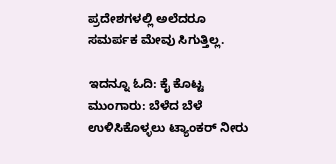ಪ್ರದೇಶಗಳಲ್ಲಿ ಅಲೆದರೂ ಸಮರ್ಪಕ ಮೇವು ಸಿಗುತ್ತಿಲ್ಲ.

ಇದನ್ನೂ ಓದಿ: ಕೈ ಕೊಟ್ಟ ಮುಂಗಾರು: ಬೆಳೆದ ಬೆಳೆ ಉಳಿಸಿಕೊಳ್ಳಲು ಟ್ಯಾಂಕರ್ ನೀರು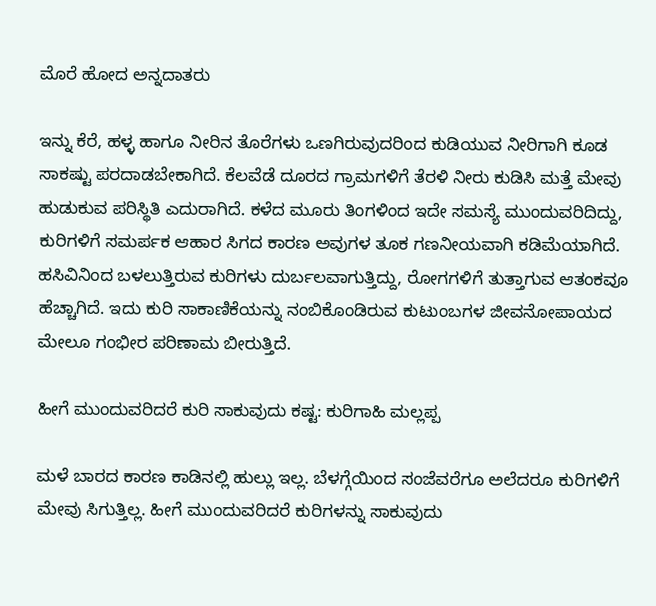ಮೊರೆ ಹೋದ ಅನ್ನದಾತರು

ಇನ್ನು ಕೆರೆ, ಹಳ್ಳ ಹಾಗೂ ನೀರಿನ ತೊರೆಗಳು ಒಣಗಿರುವುದರಿಂದ ಕುಡಿಯುವ ನೀರಿಗಾಗಿ ಕೂಡ ಸಾಕಷ್ಟು ಪರದಾಡಬೇಕಾಗಿದೆ. ಕೆಲವೆಡೆ ದೂರದ ಗ್ರಾಮಗಳಿಗೆ ತೆರಳಿ ನೀರು ಕುಡಿಸಿ ಮತ್ತೆ ಮೇವು ಹುಡುಕುವ ಪರಿಸ್ಥಿತಿ ಎದುರಾಗಿದೆ. ಕಳೆದ ಮೂರು ತಿಂಗಳಿಂದ ಇದೇ ಸಮಸ್ಯೆ ಮುಂದುವರಿದಿದ್ದು, ಕುರಿಗಳಿಗೆ ಸಮರ್ಪಕ ಆಹಾರ ಸಿಗದ ಕಾರಣ ಅವುಗಳ ತೂಕ ಗಣನೀಯವಾಗಿ ಕಡಿಮೆಯಾಗಿದೆ. ಹಸಿವಿನಿಂದ ಬಳಲುತ್ತಿರುವ ಕುರಿಗಳು ದುರ್ಬಲವಾಗುತ್ತಿದ್ದು, ರೋಗಗಳಿಗೆ ತುತ್ತಾಗುವ ಆತಂಕವೂ ಹೆಚ್ಚಾಗಿದೆ. ಇದು ಕುರಿ ಸಾಕಾಣಿಕೆಯನ್ನು ನಂಬಿಕೊಂಡಿರುವ ಕುಟುಂಬಗಳ ಜೀವನೋಪಾಯದ ಮೇಲೂ ಗಂಭೀರ ಪರಿಣಾಮ ಬೀರುತ್ತಿದೆ.

ಹೀಗೆ ಮುಂದುವರಿದರೆ ಕುರಿ ಸಾಕುವುದು ಕಷ್ಟ: ಕುರಿಗಾಹಿ ಮಲ್ಲಪ್ಪ

ಮಳೆ ಬಾರದ ಕಾರಣ ಕಾಡಿನಲ್ಲಿ ಹುಲ್ಲು ಇಲ್ಲ. ಬೆಳಗ್ಗೆಯಿಂದ ಸಂಜೆವರೆಗೂ ಅಲೆದರೂ ಕುರಿಗಳಿಗೆ ಮೇವು ಸಿಗುತ್ತಿಲ್ಲ. ಹೀಗೆ ಮುಂದುವರಿದರೆ ಕುರಿಗಳನ್ನು ಸಾಕುವುದು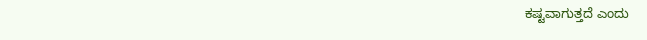ಕಷ್ಟವಾಗುತ್ತದೆ ಎಂದು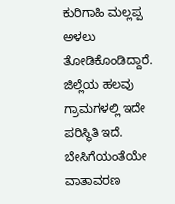ಕುರಿಗಾಹಿ ಮಲ್ಲಪ್ಪ ಅಳಲು ತೋಡಿಕೊಂಡಿದ್ದಾರೆ. ಜಿಲ್ಲೆಯ ಹಲವು ಗ್ರಾಮಗಳಲ್ಲಿ ಇದೇ ಪರಿಸ್ಥಿತಿ ಇದೆ. ಬೇಸಿಗೆಯಂತೆಯೇ ವಾತಾವರಣ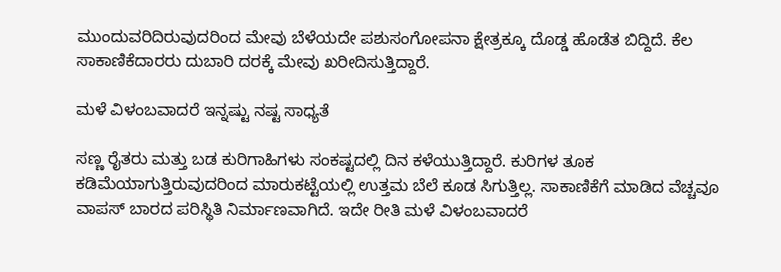ಮುಂದುವರಿದಿರುವುದರಿಂದ ಮೇವು ಬೆಳೆಯದೇ ಪಶುಸಂಗೋಪನಾ ಕ್ಷೇತ್ರಕ್ಕೂ ದೊಡ್ಡ ಹೊಡೆತ ಬಿದ್ದಿದೆ. ಕೆಲ ಸಾಕಾಣಿಕೆದಾರರು ದುಬಾರಿ ದರಕ್ಕೆ ಮೇವು ಖರೀದಿಸುತ್ತಿದ್ದಾರೆ.

ಮಳೆ ವಿಳಂಬವಾದರೆ ಇನ್ನಷ್ಟು ನಷ್ಟ ಸಾಧ್ಯತೆ

ಸಣ್ಣ ರೈತರು ಮತ್ತು ಬಡ ಕುರಿಗಾಹಿಗಳು ಸಂಕಷ್ಟದಲ್ಲಿ ದಿನ ಕಳೆಯುತ್ತಿದ್ದಾರೆ. ಕುರಿಗಳ ತೂಕ ಕಡಿಮೆಯಾಗುತ್ತಿರುವುದರಿಂದ ಮಾರುಕಟ್ಟೆಯಲ್ಲಿ ಉತ್ತಮ ಬೆಲೆ ಕೂಡ ಸಿಗುತ್ತಿಲ್ಲ. ಸಾಕಾಣಿಕೆಗೆ ಮಾಡಿದ ವೆಚ್ಚವೂ ವಾಪಸ್ ಬಾರದ ಪರಿಸ್ಥಿತಿ ನಿರ್ಮಾಣವಾಗಿದೆ. ಇದೇ ರೀತಿ ಮಳೆ ವಿಳಂಬವಾದರೆ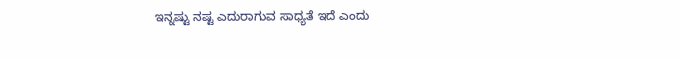ಇನ್ನಷ್ಟು ನಷ್ಟ ಎದುರಾಗುವ ಸಾಧ್ಯತೆ ಇದೆ ಎಂದು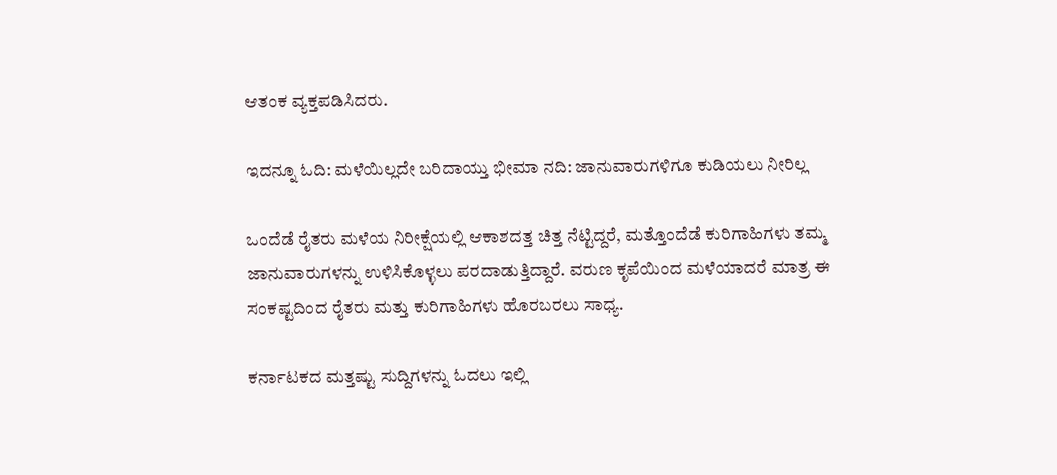ಆತಂಕ ವ್ಯಕ್ತಪಡಿಸಿದರು.

ಇದನ್ನೂ ಓದಿ: ಮಳೆಯಿಲ್ಲದೇ ಬರಿದಾಯ್ತು ಭೀಮಾ ನದಿ: ಜಾನುವಾರುಗಳಿಗೂ ಕುಡಿಯಲು ನೀರಿಲ್ಲ

ಒಂದೆಡೆ ರೈತರು ಮಳೆಯ ನಿರೀಕ್ಷೆಯಲ್ಲಿ ಆಕಾಶದತ್ತ ಚಿತ್ತ ನೆಟ್ಟಿದ್ದರೆ, ಮತ್ತೊಂದೆಡೆ ಕುರಿಗಾಹಿಗಳು ತಮ್ಮ ಜಾನುವಾರುಗಳನ್ನು ಉಳಿಸಿಕೊಳ್ಳಲು ಪರದಾಡುತ್ತಿದ್ದಾರೆ. ವರುಣ ಕೃಪೆಯಿಂದ ಮಳೆಯಾದರೆ ಮಾತ್ರ ಈ ಸಂಕಷ್ಟದಿಂದ ರೈತರು ಮತ್ತು ಕುರಿಗಾಹಿಗಳು ಹೊರಬರಲು ಸಾಧ್ಯ.

ಕರ್ನಾಟಕದ ಮತ್ತಷ್ಟು ಸುದ್ದಿಗಳನ್ನು ಓದಲು ಇಲ್ಲಿ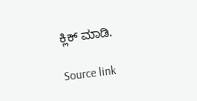ಕ್ಲಿಕ್ ಮಾಡಿ.

Source link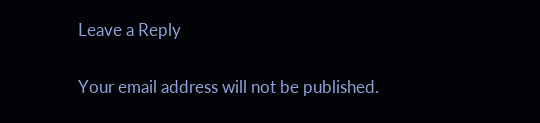Leave a Reply

Your email address will not be published.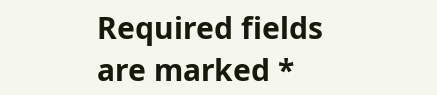Required fields are marked *